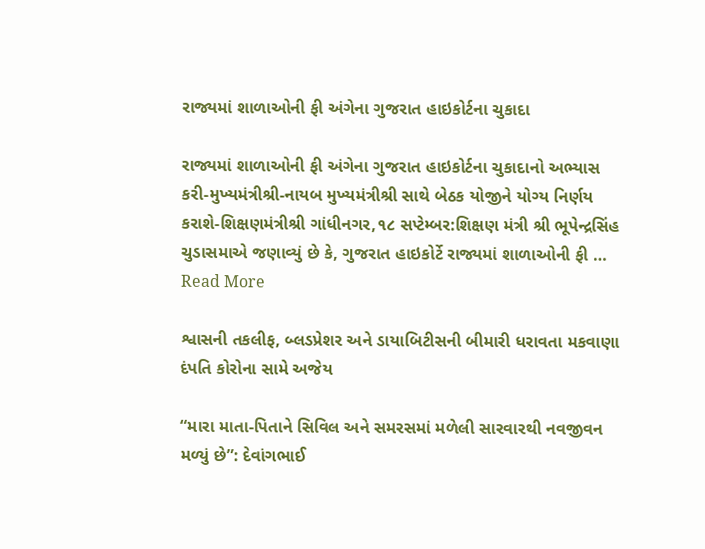રાજ્યમાં શાળાઓની ફી અંગેના ગુજરાત હાઇકોર્ટના ચુકાદા

રાજ્યમાં શાળાઓની ફી અંગેના ગુજરાત હાઇકોર્ટના ચુકાદાનો અભ્યાસ કરી-મુખ્યમંત્રીશ્રી-નાયબ મુખ્યમંત્રીશ્રી સાથે બેઠક યોજીને યોગ્ય નિર્ણય કરાશે-શિક્ષણમંત્રીશ્રી ગાંધીનગર,૧૮ સપ્ટેમ્બર:શિક્ષણ મંત્રી શ્રી ભૂપેન્દ્રસિંહ ચુડાસમાએ જણાવ્યું છે કે, ગુજરાત હાઇકોર્ટે રાજ્યમાં શાળાઓની ફી … Read More

શ્વાસની તકલીફ, બ્લડપ્રેશર અને ડાયાબિટીસની બીમારી ધરાવતા મકવાણા દંપતિ કોરોના સામે અજેય

“મારા માતા-પિતાને સિવિલ અને સમરસમાં મળેલી સારવારથી નવજીવન મળ્યું છે”: દેવાંગભાઈ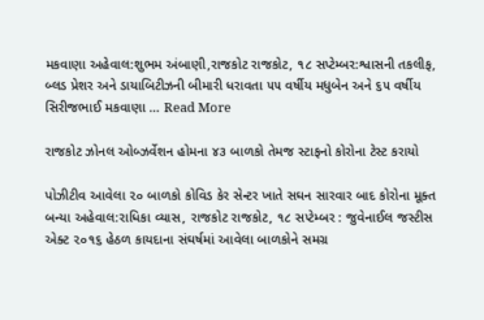મકવાણા અહેવાલ:શુભમ અંબાણી,રાજકોટ રાજકોટ, ૧૮ સપ્ટેમ્બર:શ્વાસની તકલીફ, બ્લડ પ્રેશર અને ડાયાબિટીઝની બીમારી ધરાવતા ૫૫ વર્ષીય મધુબેન અને ૬૫ વર્ષીય સિરીજભાઈ મકવાણા … Read More

રાજકોટ ઝોનલ ઓબ્ઝર્વેશન હોમના ૪૩ બાળકો તેમજ સ્ટાફનો કોરોના ટેસ્ટ કરાયો

પોઝીટીવ આવેલા ૨૦ બાળકો કોવિડ કેર સેન્ટર ખાતે સઘન સારવાર બાદ કોરોના મૂક્ત બન્યા અહેવાલ:રાધિકા વ્યાસ, રાજકોટ રાજકોટ, ૧૮ સપ્ટેમ્બર : જુવેનાઈલ જસ્ટીસ એક્ટ ૨૦૧૬ હેઠળ કાયદાના સંઘર્ષમાં આવેલા બાળકોને સમગ્ર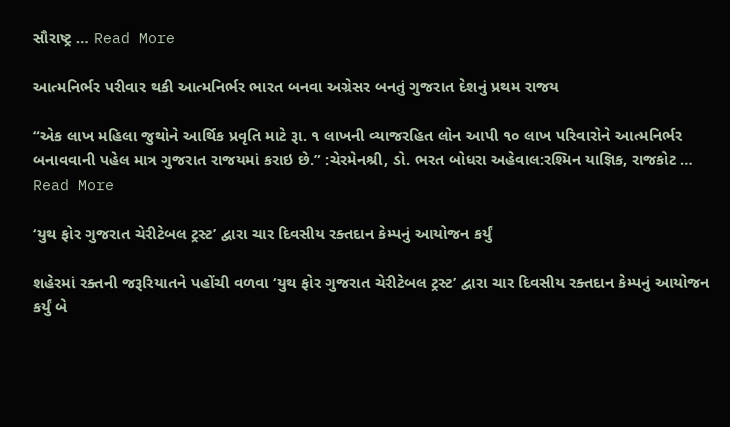સૌરાષ્ટ્ર … Read More

આત્મનિર્ભર પરીવાર થકી આત્મનિર્ભર ભારત બનવા અગ્રેસર બનતું ગુજરાત દેશનું પ્રથમ રાજય

“એક લાખ મહિલા જુથોને આર્થિક પ્રવૃતિ માટે રૂા. ૧ લાખની વ્યાજરહિત લોન આપી ૧૦ લાખ પરિવારોને આત્મનિર્ભર બનાવવાની પહેલ માત્ર ગુજરાત રાજયમાં કરાઇ છે.” :ચેરમેનશ્રી, ડો. ભરત બોધરા અહેવાલ:રશ્મિન યાજ્ઞિક, રાજકોટ … Read More

‘યુથ ફોર ગુજરાત ચેરીટેબલ ટ્રસ્ટ’ દ્વારા ચાર દિવસીય રક્તદાન કેમ્પનું આયોજન કર્યું

શહેરમાં રક્તની જરૂરિયાતને પહોંચી વળવા ‘યુથ ફોર ગુજરાત ચેરીટેબલ ટ્રસ્ટ’ દ્વારા ચાર દિવસીય રક્તદાન કેમ્પનું આયોજન કર્યું બે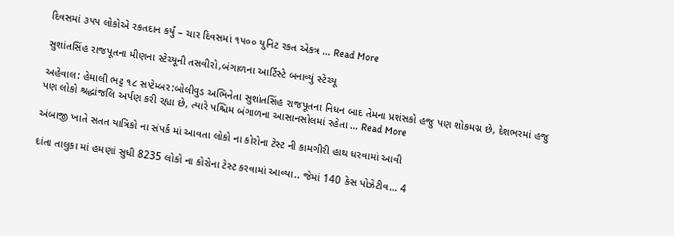દિવસમાં ૩૫૫ લોકોએ રકતદાન કર્યું – ચાર દિવસમાં ૧૫૦૦ યુનિટ રકત એકત્ર … Read More

સુશાંતસિંહ રાજપૂતના મીણના સ્ટેચ્યૂની તસવીરો,બંગાળના આર્ટિસ્ટે બનાવ્યું સ્ટેચ્યૂ

અહેવાલ: હેમાલી ભટ્ટ ૧૮ સપ્ટેમ્બર:બોલીવુડ અભિનેતા સુશાંતસિંહ રાજપૂતના નિધન બાદ તેમના પ્રશંસકો હજુ પણ શોકમગ્ન છે, દેશભરમાં હજુ પણ લોકો શ્રદ્ધાંજલિ અર્પણ કરી રહ્યા છે, ત્યારે પશ્ચિમ બંગાળના આસાનસોલમાં રહેતા … Read More

અંબાજી ખાતે સતત યાત્રિકો ના સંપર્ક માં આવતા લોકો ના કોરોના ટેસ્ટ ની કામગીરી હાથ ધરવામાં આવી

દાંતા તાલુકા માં હમણાં સુધી 8235 લોકો ના કોરોના ટેસ્ટ કરવામાં આવ્યા.. જેમાં 140 કેસ પોઝેટીવ… 4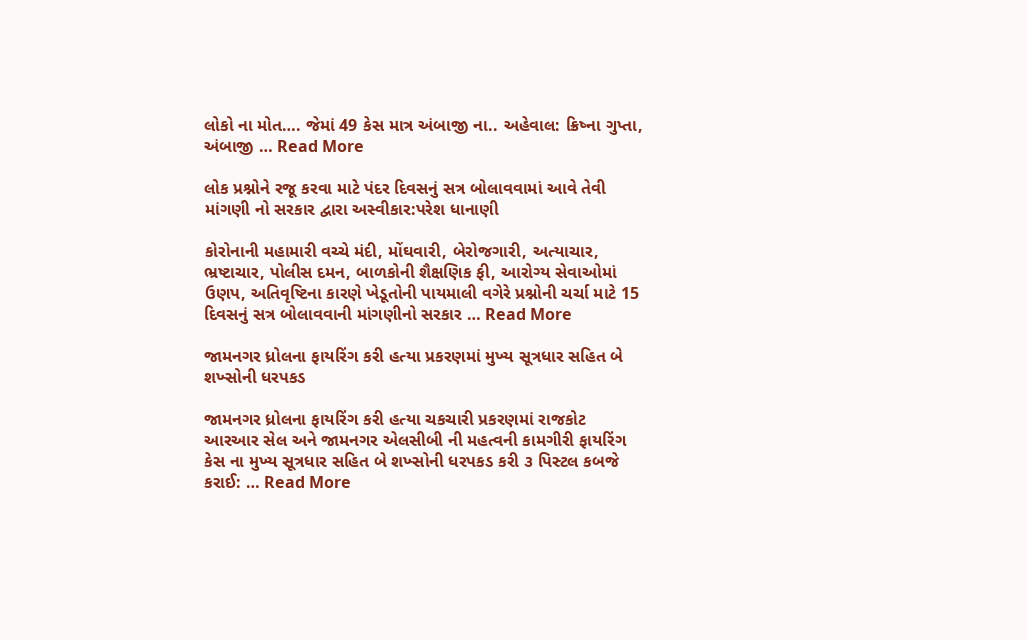લોકો ના મોત…. જેમાં 49 કેસ માત્ર અંબાજી ના.. અહેવાલ: ક્રિષ્ના ગુપ્તા, અંબાજી … Read More

લોક પ્રશ્નોને રજૂ કરવા માટે પંદર દિવસનું સત્ર બોલાવવામાં આવે તેવી માંગણી નો સરકાર દ્વારા અસ્વીકાર:પરેશ ધાનાણી

કોરોનાની મહામારી વચ્ચે મંદી, મોંઘવારી, બેરોજગારી, અત્યાચાર, ભ્રષ્ટાચાર, પોલીસ દમન, બાળકોની શૈક્ષણિક ફી, આરોગ્ય સેવાઓમાં ઉણપ, અતિવૃષ્ટિના કારણે ખેડૂતોની પાયમાલી વગેરે પ્રશ્નોની ચર્ચા માટે 15 દિવસનું સત્ર બોલાવવાની માંગણીનો સરકાર … Read More

જામનગર ધ્રોલના ફાયરિંગ કરી હત્યા પ્રકરણમાં મુખ્ય સૂત્રધાર સહિત બે શખ્સોની ધરપકડ

જામનગર ધ્રોલના ફાયરિંગ કરી હત્યા ચકચારી પ્રકરણમાં રાજકોટ આરઆર સેલ અને જામનગર એલસીબી ની મહત્વની કામગીરી ફાયરિંગ કેસ ના મુખ્ય સૂત્રધાર સહિત બે શખ્સોની ધરપકડ કરી ૩ પિસ્ટલ કબજે કરાઈ: … Read More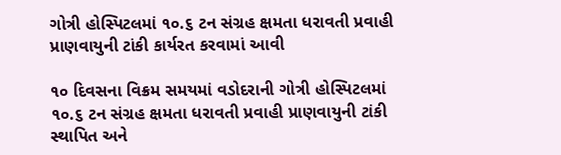ગોત્રી હોસ્પિટલમાં ૧૦.૬ ટન સંગ્રહ ક્ષમતા ધરાવતી પ્રવાહી પ્રાણવાયુની ટાંકી કાર્યરત કરવામાં આવી

૧૦ દિવસના વિક્રમ સમયમાં વડોદરાની ગોત્રી હોસ્પિટલમાં ૧૦.૬ ટન સંગ્રહ ક્ષમતા ધરાવતી પ્રવાહી પ્રાણવાયુની ટાંકી સ્થાપિત અને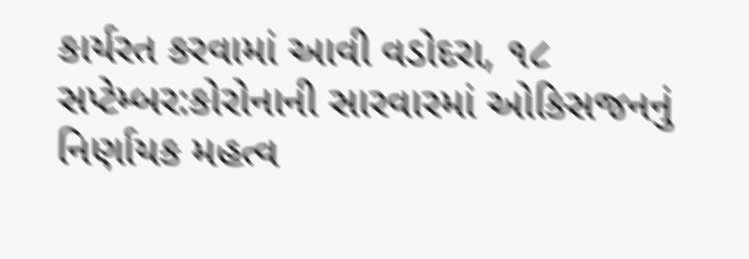કાર્યરત કરવામાં આવી વડોદરા, ૧૮ સપ્ટેમ્બર:કોરોનાની સારવારમાં ઓકિસજનનું નિર્ણાયક મહત્વ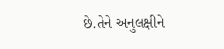છે.તેને અનુલક્ષીને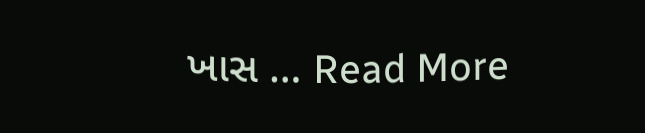ખાસ … Read More